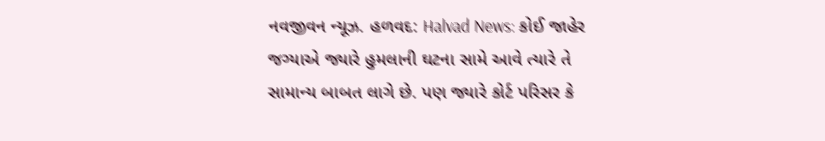નવજીવન ન્યૂઝ. હળવદ: Halvad News: કોઈ જાહેર જગ્યાએ જ્યારે હુમલાની ઘટના સામે આવે ત્યારે તે સામાન્ય બાબત લાગે છે. પણ જ્યારે કોર્ટ પરિસર કે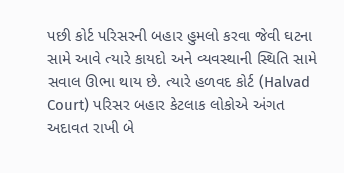પછી કોર્ટ પરિસરની બહાર હુમલો કરવા જેવી ઘટના સામે આવે ત્યારે કાયદો અને વ્યવસ્થાની સ્થિતિ સામે સવાલ ઊભા થાય છે. ત્યારે હળવદ કોર્ટ (Halvad Court) પરિસર બહાર કેટલાક લોકોએ અંગત અદાવત રાખી બે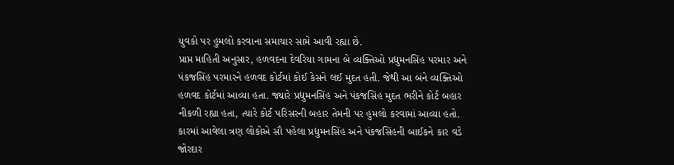યુવકો પર હુમલો કરવાના સમાચાર સામે આવી રહ્યા છે.
પ્રાપ્ત માહિતી અનુસાર, હળવદના દેવરિયા ગામના બે વ્યક્તિઓ પ્રદ્યુમનસિંહ પરમાર અને પંકજસિંહ પરમારને હળવદ કોર્ટમાં કોઈ કેસને લઈ મુદત હતી. જેથી આ બંને વ્યક્તિઓ હળવદ કોર્ટમાં આવ્યા હતા. જ્યારે પ્રદ્યુમનસિંહ અને પંકજસિંહ મુદત ભરીને કોર્ટ બહાર નીકળી રહ્યા હતા, ત્યારે કોર્ટ પરિસરની બહાર તેમની પર હુમલો કરવામાં આવ્યા હતો. કારમાં આવેલા ત્રણ લોકોએ સૌ પહેલા પ્રદ્યુમનસિંહ અને પંકજસિંહની બાઈકને કાર વડે જોરદાર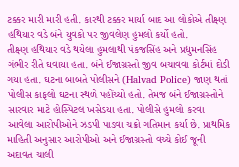ટક્કર મારી મારી હતી. કારથી ટક્કર માર્યા બાદ આ લોકોએ તીક્ષ્ણ હથિયાર વડે બંને યુવકો પર જીવલેણ હુમલો કર્યો હતો.
તીક્ષ્ણ હથિયાર વડે થયેલા હુમલાથી પંકજસિંહ અને પ્રદ્યુમનસિંહ ગંભીર રીતે ઘવાયા હતા. બંને ઈજાગ્રસ્તો જીવ બચાવવા કોર્ટમાં દોડી ગયા હતા. ઘટના બાબતે પોલીસને (Halvad Police) જાણ થતાં પોલીસ કાફલો ઘટના સ્થળે પહોંચ્યો હતો. તેમજ બંને ઈજાગ્રસ્તોને સારવાર માટે હોસ્પિટલ ખસેડયા હતા. પોલીસે હુમલો કરવા આવેલા આરોપીઓને ઝડપી પાડવા ચક્રો ગતિમાન કર્યા છે. પ્રાથમિક માહિતી અનુસાર આરોપીઓ અને ઈજાગ્રસ્તો વચ્ચે કોઈ જૂની અદાવત ચાલી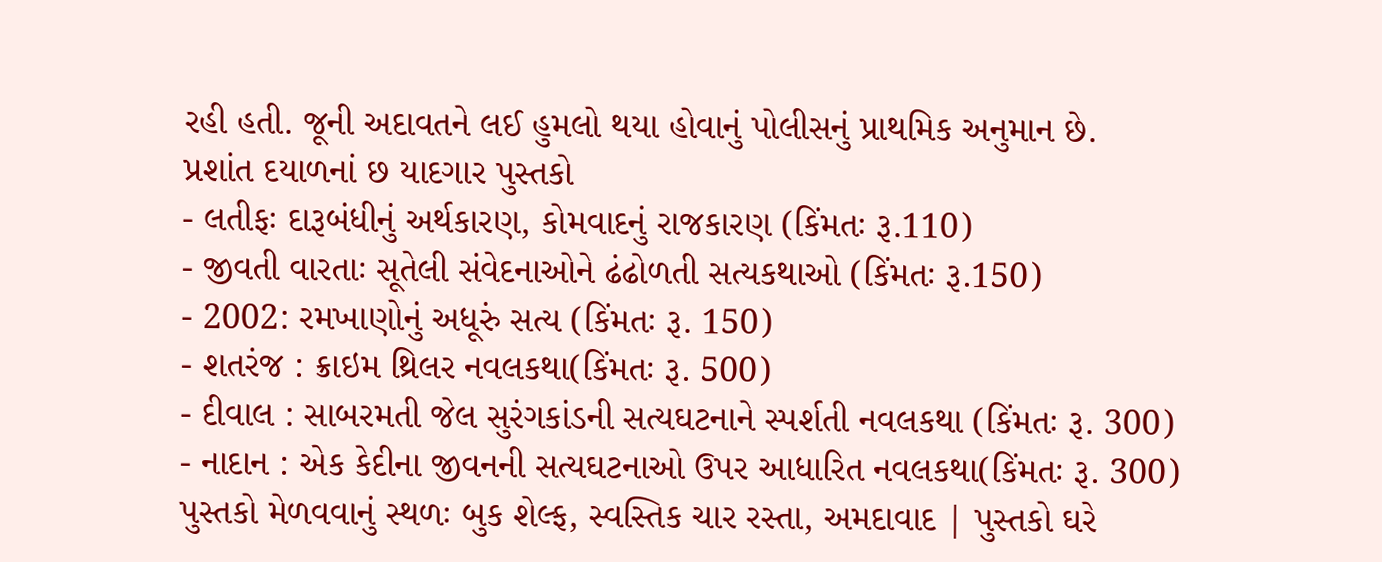રહી હતી. જૂની અદાવતને લઈ હુમલો થયા હોવાનું પોલીસનું પ્રાથમિક અનુમાન છે.
પ્રશાંત દયાળનાં છ યાદગાર પુસ્તકો
- લતીફઃ દારૂબંધીનું અર્થકારણ, કોમવાદનું રાજકારણ (કિંમતઃ રૂ.110)
- જીવતી વારતાઃ સૂતેલી સંવેદનાઓને ઢંઢોળતી સત્યકથાઓ (કિંમતઃ રૂ.150)
- 2002: રમખાણોનું અધૂરું સત્ય (કિંમતઃ રૂ. 150)
- શતરંજ : ક્રાઇમ થ્રિલર નવલકથા(કિંમતઃ રૂ. 500)
- દીવાલ : સાબરમતી જેલ સુરંગકાંડની સત્યઘટનાને સ્પર્શતી નવલકથા (કિંમતઃ રૂ. 300)
- નાદાન : એક કેદીના જીવનની સત્યઘટનાઓ ઉપર આધારિત નવલકથા(કિંમતઃ રૂ. 300)
પુસ્તકો મેળવવાનું સ્થળઃ બુક શેલ્ફ, સ્વસ્તિક ચાર રસ્તા, અમદાવાદ | પુસ્તકો ઘરે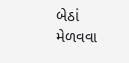બેઠાં મેળવવા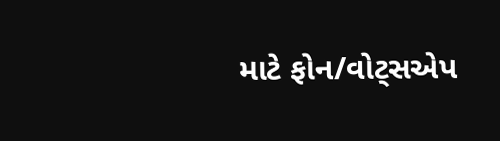માટે ફોન/વોટ્સએપ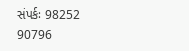સંપર્કઃ 98252 90796